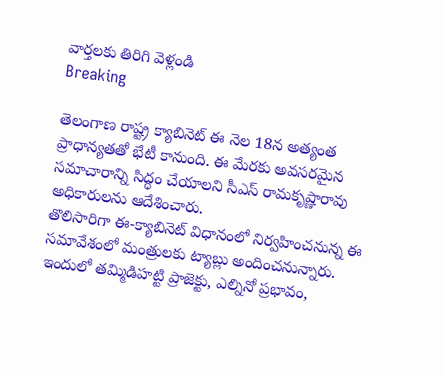వార్తలకు తిరిగి వెళ్లండి
Breaking

తెలంగాణ రాష్ట్ర క్యాబినెట్ ఈ నెల 18న అత్యంత ప్రాధాన్యతతో భేటీ కానుంది. ఈ మేరకు అవసరమైన సమాచారాన్ని సిద్ధం చేయాలని సీఎస్ రామకృష్ణారావు అధికారులను ఆదేశించారు.
తొలిసారిగా ఈ-క్యాబినెట్ విధానంలో నిర్వహించనున్న ఈ సమావేశంలో మంత్రులకు ట్యాబ్లు అందించనున్నారు. ఇందులో తమ్మిడిహట్టి ప్రాజెక్టు, ఎల్నినో ప్రభావం,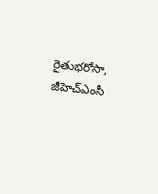రైతుభరోసా, జీహెచ్ఎంసీ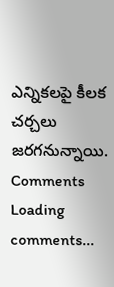ఎన్నికలపై కీలక చర్చలు జరగనున్నాయి.
Comments
Loading comments...